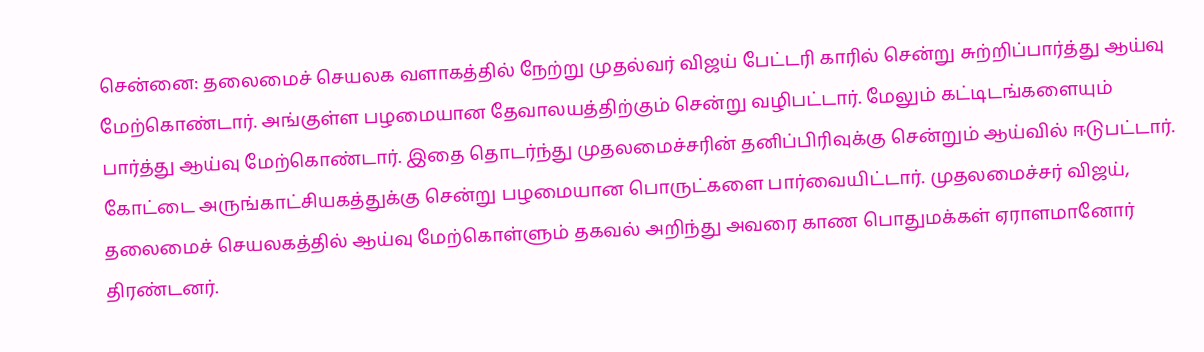சென்னை: தலைமைச் செயலக வளாகத்தில் நேற்று முதல்வர் விஜய் பேட்டரி காரில் சென்று சுற்றிப்பார்த்து ஆய்வு மேற்கொண்டார். அங்குள்ள பழமையான தேவாலயத்திற்கும் சென்று வழிபட்டார். மேலும் கட்டிடங்களையும் பார்த்து ஆய்வு மேற்கொண்டார். இதை தொடர்ந்து முதலமைச்சரின் தனிப்பிரிவுக்கு சென்றும் ஆய்வில் ஈடுபட்டார். கோட்டை அருங்காட்சியகத்துக்கு சென்று பழமையான பொருட்களை பார்வையிட்டார். முதலமைச்சர் விஜய், தலைமைச் செயலகத்தில் ஆய்வு மேற்கொள்ளும் தகவல் அறிந்து அவரை காண பொதுமக்கள் ஏராளமானோர் திரண்டனர்.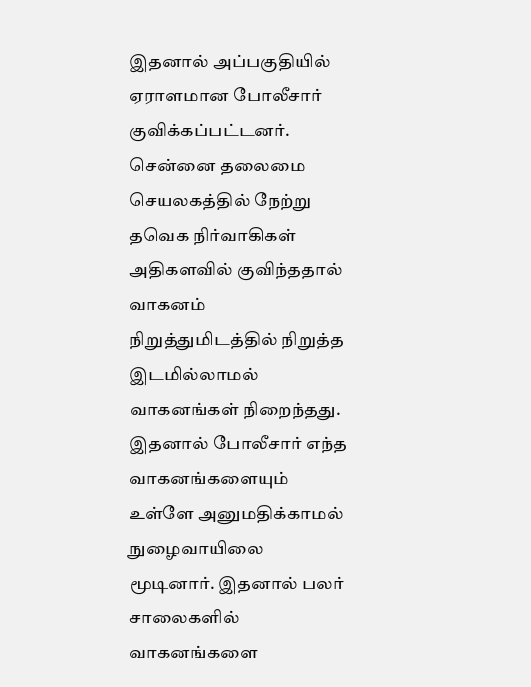இதனால் அப்பகுதியில் ஏராளமான போலீசார் குவிக்கப்பட்டனர். சென்னை தலைமை செயலகத்தில் நேற்று தவெக நிர்வாகிகள் அதிகளவில் குவிந்ததால் வாகனம் நிறுத்துமிடத்தில் நிறுத்த இடமில்லாமல் வாகனங்கள் நிறைந்தது. இதனால் போலீசார் எந்த வாகனங்களையும் உள்ளே அனுமதிக்காமல் நுழைவாயிலை மூடினார். இதனால் பலர் சாலைகளில் வாகனங்களை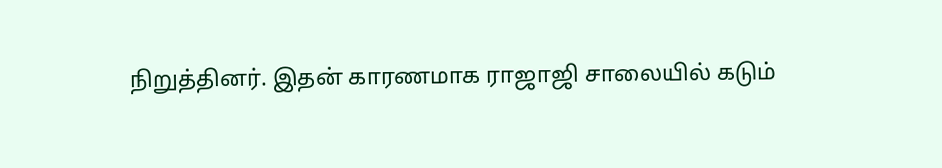நிறுத்தினர். இதன் காரணமாக ராஜாஜி சாலையில் கடும்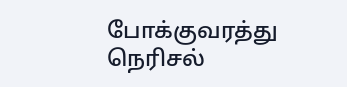போக்குவரத்து நெரிசல்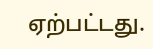ஏற்பட்டது.